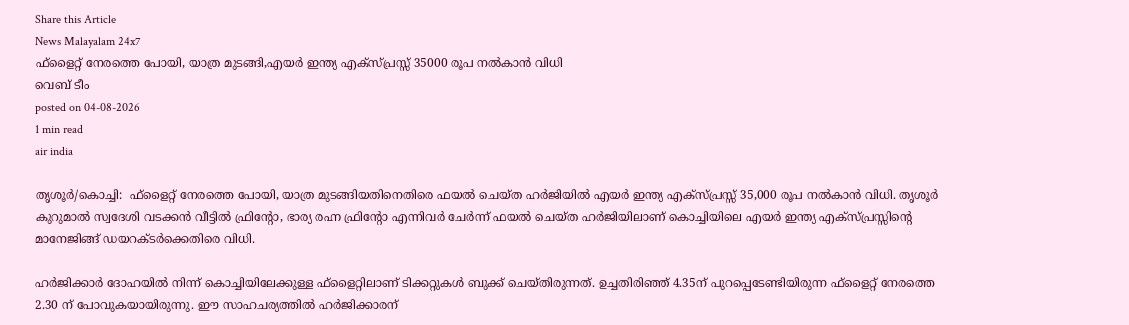Share this Article
News Malayalam 24x7
ഫ്ളൈറ്റ് നേരത്തെ പോയി, യാത്ര മുടങ്ങി,എയർ ഇന്ത്യ എക്സ്പ്രസ്സ് 35000 രൂപ നൽകാൻ വിധി
വെബ് ടീം
posted on 04-08-2026
1 min read
air india

തൃശൂർ/കൊച്ചി:  ഫ്ളൈറ്റ് നേരത്തെ പോയി, യാത്ര മുടങ്ങിയതിനെതിരെ ഫയൽ ചെയ്ത ഹർജിയിൽ എയർ ഇന്ത്യ എക്സ്പ്രസ്സ് 35,000 രൂപ നൽകാൻ വിധി. തൃശൂർ കുറുമാൽ സ്വദേശി വടക്കൻ വീട്ടിൽ ഫ്രിൻ്റോ, ഭാര്യ രഹ്ന ഫ്രിൻ്റോ എന്നിവർ ചേർന്ന് ഫയൽ ചെയ്ത ഹർജിയിലാണ് കൊച്ചിയിലെ എയർ ഇന്ത്യ എക്സ്പ്രസ്സിൻ്റെ മാനേജിങ്ങ് ഡയറക്ടർക്കെതിരെ വിധി.

ഹർജിക്കാർ ദോഹയിൽ നിന്ന് കൊച്ചിയിലേക്കുള്ള ഫ്ളൈറ്റിലാണ് ടിക്കറ്റുകൾ ബുക്ക് ചെയ്തിരുന്നത്. ഉച്ചതിരിഞ്ഞ് 4.35ന് പുറപ്പെടേണ്ടിയിരുന്ന ഫ്ളൈറ്റ് നേരത്തെ 2.30 ന് പോവുകയായിരുന്നു. ഈ സാഹചര്യത്തിൽ ഹർജിക്കാരന്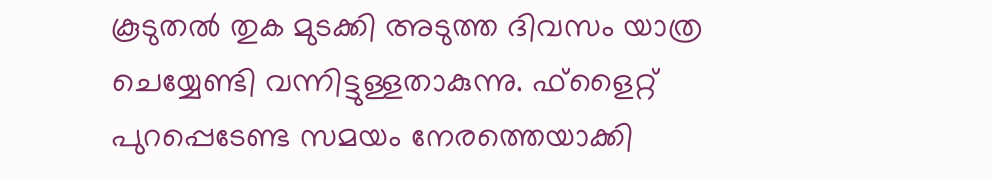കൂടുതൽ തുക മുടക്കി അടുത്ത ദിവസം യാത്ര ചെയ്യേണ്ടി വന്നിട്ടുള്ളതാകുന്നു. ഫ്ളൈറ്റ് പുറപ്പെടേണ്ട സമയം നേരത്തെയാക്കി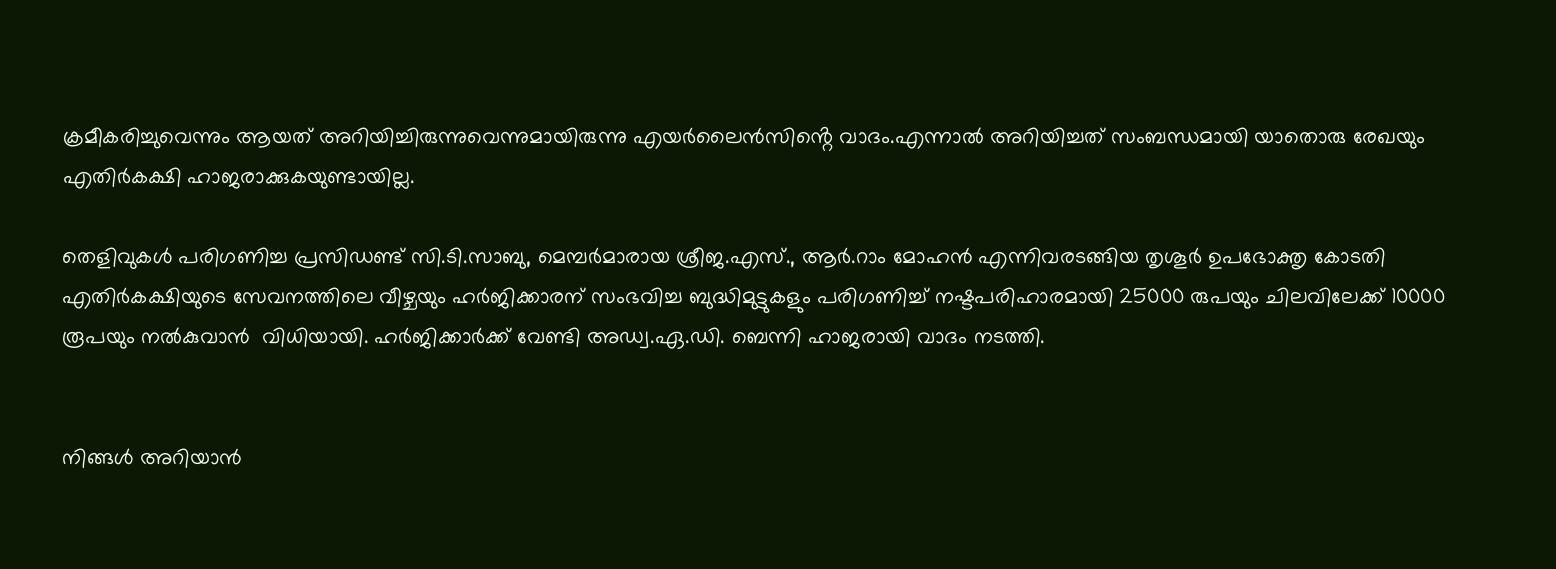ക്രമീകരിച്ചുവെന്നും ആയത് അറിയിച്ചിരുന്നുവെന്നുമായിരുന്നു എയർലൈൻസിൻ്റെ വാദം.എന്നാൽ അറിയിച്ചത് സംബന്ധമായി യാതൊരു രേഖയും എതിർകക്ഷി ഹാജരാക്കുകയുണ്ടായില്ല.

തെളിവുകൾ പരിഗണിച്ച പ്രസിഡണ്ട് സി.ടി.സാബു, മെമ്പർമാരായ ശ്രീജ.എസ്., ആർ.റാം മോഹൻ എന്നിവരടങ്ങിയ തൃശൂർ ഉപഭോക്തൃ കോടതി എതിർകക്ഷിയുടെ സേവനത്തിലെ വീഴ്ചയും ഹർജിക്കാരന് സംഭവിച്ച ബുദ്ധിമുട്ടുകളും പരിഗണിച്ച് നഷ്ടപരിഹാരമായി 25000 രുപയും ചിലവിലേക്ക് 10000 രൂപയും നൽകുവാൻ  വിധിയായി. ഹർജിക്കാർക്ക് വേണ്ടി അഡ്വ.ഏ.ഡി. ബെന്നി ഹാജരായി വാദം നടത്തി.


നിങ്ങൾ അറിയാൻ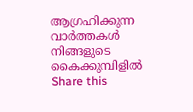ആഗ്രഹിക്കുന്ന വാർത്തകൾ നിങ്ങളുടെ കൈക്കുമ്പിളിൽ
Share this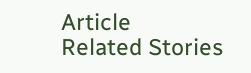Article
Related Stories